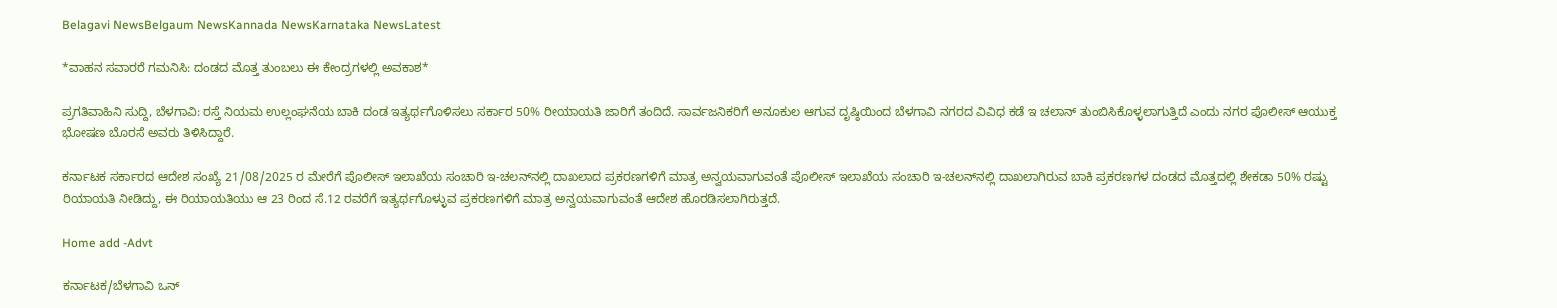Belagavi NewsBelgaum NewsKannada NewsKarnataka NewsLatest

*ವಾಹನ ಸವಾರರೆ ಗಮನಿಸಿ: ದಂಡದ ಮೊತ್ತ ತುಂಬಲು ಈ ಕೇಂದ್ರಗಳಲ್ಲಿ ಅವಕಾಶ*

ಪ್ರಗತಿವಾಹಿನಿ ಸುದ್ದಿ, ಬೆಳಗಾವಿ: ರಸ್ತೆ ನಿಯಮ ಉಲ್ಲಂಘನೆಯ ಬಾಕಿ ದಂಡ ಇತ್ಯರ್ಥಗೊಳಿಸಲು ಸರ್ಕಾರ 50% ರೀಯಾಯತಿ ಜಾರಿಗೆ ತಂದಿದೆ. ಸಾರ್ವಜನಿಕರಿಗೆ ಅನೂಕುಲ ಆಗುವ ದೃಷ್ಠಿಯಿಂದ ಬೆಳಗಾವಿ ನಗರದ ವಿವಿಧ ಕಡೆ ಇ ಚಲಾನ್ ತುಂಬಿಸಿಕೊಳ್ಳಲಾಗುತ್ತಿದೆ ಎಂದು ನಗರ ಪೊಲೀಸ್ ಆಯುಕ್ತ ಭೋಷಣ ಬೊರಸೆ ಅವರು ತಿಳಿಸಿದ್ದಾರೆ.

ಕರ್ನಾಟಕ ಸರ್ಕಾರದ ಆದೇಶ ಸಂಖ್ಯೆ 21/08/2025 ರ ಮೇರೆಗೆ ಪೊಲೀಸ್ ಇಲಾಖೆಯ ಸಂಚಾರಿ ಇ-ಚಲನ್‌ನಲ್ಲಿ ದಾಖಲಾದ ಪ್ರಕರಣಗಳಿಗೆ ಮಾತ್ರ ಅನ್ವಯವಾಗುವಂತೆ ಪೊಲೀಸ್ ಇಲಾಖೆಯ ಸಂಚಾರಿ ಇ-ಚಲನ್‌ನಲ್ಲಿ ದಾಖಲಾಗಿರುವ ಬಾಕಿ ಪ್ರಕರಣಗಳ ದಂಡದ ಮೊತ್ತದಲ್ಲಿ ಶೇಕಡಾ 50% ರಷ್ಟು ರಿಯಾಯತಿ ನೀಡಿದ್ದು, ಈ ರಿಯಾಯತಿಯು ಆ 23 ರಿಂದ ಸೆ.12 ರವರೆಗೆ ಇತ್ಯರ್ಥಗೊಳ್ಳುವ ಪ್ರಕರಣಗಳಿಗೆ ಮಾತ್ರ ಅನ್ವಯವಾಗುವಂತೆ ಆದೇಶ ಹೊರಡಿಸಲಾಗಿರುತ್ತದೆ.

Home add -Advt

ಕರ್ನಾಟಕ/ಬೆಳಗಾವಿ ಒನ್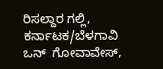ರಿಸಲ್ದಾರ ಗಲ್ಲಿ, ಕರ್ನಾಟಕ/ಬೆಳಗಾವಿ ಒನ್  ಗೋವಾವೇಸ್,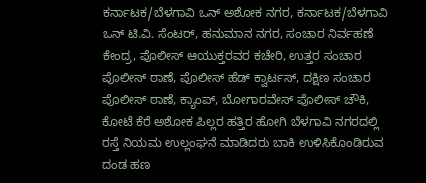ಕರ್ನಾಟಕ/ಬೆಳಗಾವಿ ಒನ್ ಅಶೋಕ ನಗರ, ಕರ್ನಾಟಕ/ಬೆಳಗಾವಿ ಒನ್ ಟಿ.ವಿ. ಸೆಂಟರ್, ಹನುಮಾನ ನಗರ, ಸಂಚಾರ ನಿರ್ವಹಣೆ ಕೇಂದ್ರ, ಪೊಲೀಸ್ ಆಯುಕ್ತರವರ ಕಚೇರಿ, ಉತ್ತರ ಸಂಚಾರ ಪೊಲೀಸ್ ಠಾಣೆ, ಪೊಲೀಸ್ ಹೆಡ್ ಕ್ವಾರ್ಟಸ್, ದಕ್ಷಿಣ ಸಂಚಾರ ಪೊಲೀಸ್ ಠಾಣೆ, ಕ್ಯಾಂಪ್, ಬೋಗಾರವೇಸ್ ಪೊಲೀಸ್ ಚೌಕಿ, ಕೋಟೆ ಕೆರೆ ಅಶೋಕ ಪಿಲ್ಲರ ಹತ್ತಿರ ಹೋಗಿ ಬೆಳಗಾವಿ ನಗರದಲ್ಲಿ ರಸ್ತೆ ನಿಯಮ ಉಲ್ಲಂಘನೆ ಮಾಡಿದರು ಬಾಕಿ ಉಳಿಸಿಕೊಂಡಿರುವ ದಂಡ ಹಣ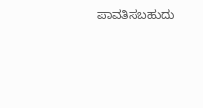ಪಾವತಿಸಬಹುದು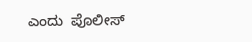ಎಂದು  ಪೊಲೀಸ್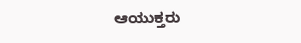ಆಯುಕ್ತರು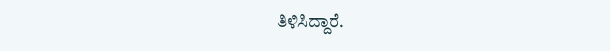ತಿಳಿಸಿದ್ದಾರೆ.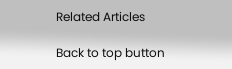Related Articles

Back to top button